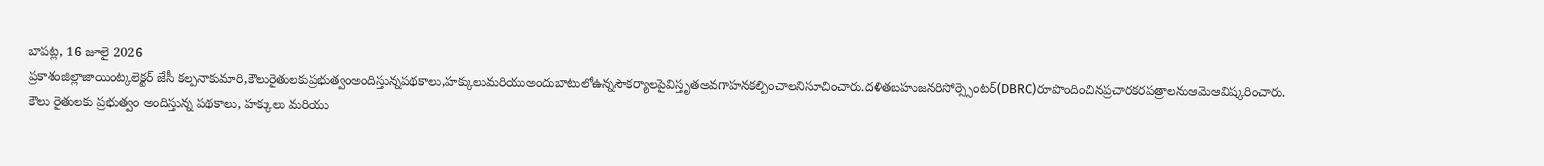బాపట్ల, 16 జూలై 2026
ప్రకాశంజిల్లాజాయింట్కలెక్టర్ జేసీ కల్పనాకుమారి,కౌలురైతులకుప్రభుత్వంఅందిస్తున్నపథకాలు,హక్కులుమరియుఅందుబాటులోఉన్నసౌకర్యాలపైవిస్తృతఅవగాహనకల్పించాలనిసూచించారు.దళితబహుజనరిసోర్స్సెంటర్(DBRC)రూపొందించినప్రచారకరపత్రాలనుఆమెఆవిష్కరించారు.
కౌలు రైతులకు ప్రభుత్వం అందిస్తున్న పథకాలు, హక్కులు మరియు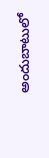అందుబాటులో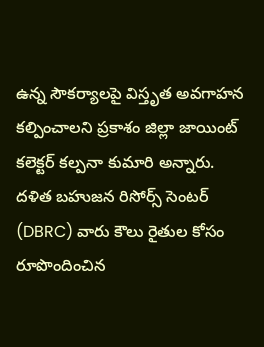ఉన్న సౌకర్యాలపై విస్తృత అవగాహన కల్పించాలని ప్రకాశం జిల్లా జాయింట్ కలెక్టర్ కల్పనా కుమారి అన్నారు. దళిత బహుజన రిసోర్స్ సెంటర్ (DBRC) వారు కౌలు రైతుల కోసం రూపొందించిన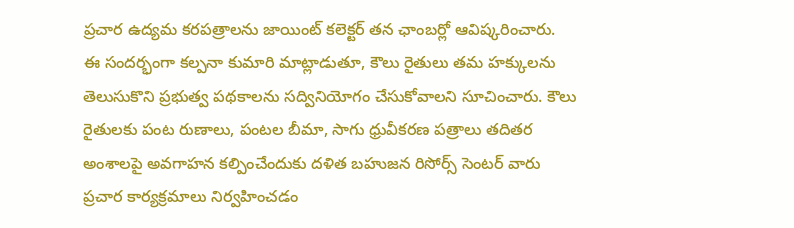ప్రచార ఉద్యమ కరపత్రాలను జాయింట్ కలెక్టర్ తన ఛాంబర్లో ఆవిష్కరించారు.
ఈ సందర్భంగా కల్పనా కుమారి మాట్లాడుతూ, కౌలు రైతులు తమ హక్కులను తెలుసుకొని ప్రభుత్వ పథకాలను సద్వినియోగం చేసుకోవాలని సూచించారు. కౌలు రైతులకు పంట రుణాలు, పంటల బీమా, సాగు ధ్రువీకరణ పత్రాలు తదితర అంశాలపై అవగాహన కల్పించేందుకు దళిత బహుజన రిసోర్స్ సెంటర్ వారు ప్రచార కార్యక్రమాలు నిర్వహించడం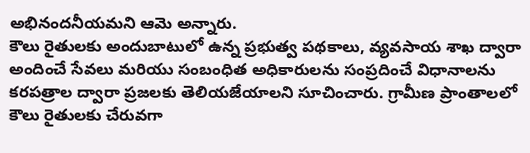అభినందనీయమని ఆమె అన్నారు.
కౌలు రైతులకు అందుబాటులో ఉన్న ప్రభుత్వ పథకాలు, వ్యవసాయ శాఖ ద్వారా అందించే సేవలు మరియు సంబంధిత అధికారులను సంప్రదించే విధానాలను కరపత్రాల ద్వారా ప్రజలకు తెలియజేయాలని సూచించారు. గ్రామీణ ప్రాంతాలలో కౌలు రైతులకు చేరువగా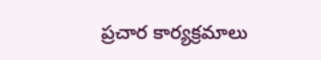ప్రచార కార్యక్రమాలు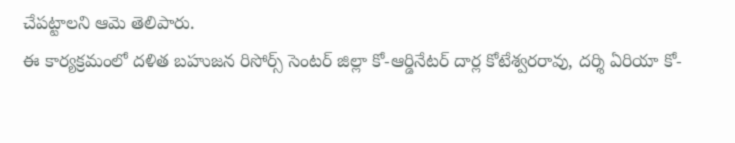చేపట్టాలని ఆమె తెలిపారు.
ఈ కార్యక్రమంలో దళిత బహుజన రిసోర్స్ సెంటర్ జిల్లా కో-ఆర్డినేటర్ దార్ల కోటేశ్వరరావు, దర్శి ఏరియా కో-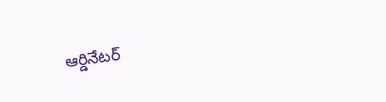ఆర్డినేటర్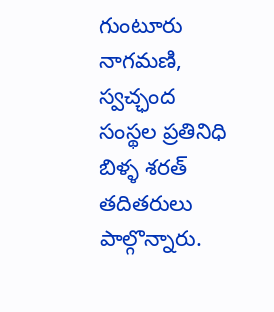గుంటూరు నాగమణి, స్వచ్ఛంద సంస్థల ప్రతినిధి బిళ్ళ శరత్ తదితరులు పాల్గొన్నారు.